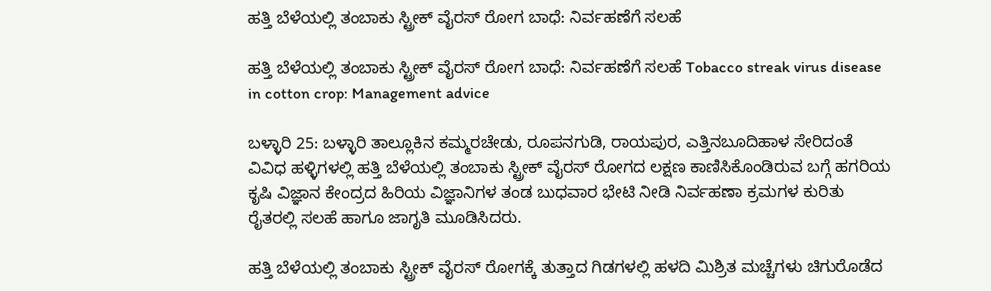ಹತ್ತಿ ಬೆಳೆಯಲ್ಲಿ ತಂಬಾಕು ಸ್ಟ್ರೀಕ್ ವೈರಸ್ ರೋಗ ಬಾಧೆ: ನಿರ್ವಹಣೆಗೆ ಸಲಹೆ

ಹತ್ತಿ ಬೆಳೆಯಲ್ಲಿ ತಂಬಾಕು ಸ್ಟ್ರೀಕ್ ವೈರಸ್ ರೋಗ ಬಾಧೆ: ನಿರ್ವಹಣೆಗೆ ಸಲಹೆ Tobacco streak virus disease in cotton crop: Management advice

ಬಳ್ಳಾರಿ 25: ಬಳ್ಳಾರಿ ತಾಲ್ಲೂಕಿನ ಕಮ್ಮರಚೇಡು, ರೂಪನಗುಡಿ, ರಾಯಪುರ, ಎತ್ತಿನಬೂದಿಹಾಳ ಸೇರಿದಂತೆ ವಿವಿಧ ಹಳ್ಳಿಗಳಲ್ಲಿ ಹತ್ತಿ ಬೆಳೆಯಲ್ಲಿ ತಂಬಾಕು ಸ್ಟ್ರೀಕ್ ವೈರಸ್ ರೋಗದ ಲಕ್ಷಣ ಕಾಣಿಸಿಕೊಂಡಿರುವ ಬಗ್ಗೆ ಹಗರಿಯ ಕೃಷಿ ವಿಜ್ಞಾನ ಕೇಂದ್ರದ ಹಿರಿಯ ವಿಜ್ಞಾನಿಗಳ ತಂಡ ಬುಧವಾರ ಭೇಟಿ ನೀಡಿ ನಿರ್ವಹಣಾ ಕ್ರಮಗಳ ಕುರಿತು ರೈತರಲ್ಲಿ ಸಲಹೆ ಹಾಗೂ ಜಾಗೃತಿ ಮೂಡಿಸಿದರು.

ಹತ್ತಿ ಬೆಳೆಯಲ್ಲಿ ತಂಬಾಕು ಸ್ಟ್ರೀಕ್ ವೈರಸ್ ರೋಗಕ್ಕೆ ತುತ್ತಾದ ಗಿಡಗಳಲ್ಲಿ ಹಳದಿ ಮಿಶ್ರಿತ ಮಚ್ಚೆಗಳು ಚಿಗುರೊಡೆದ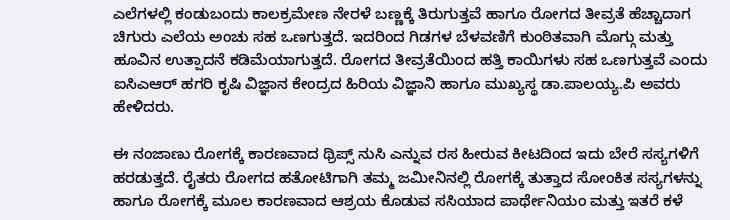ಎಲೆಗಳಲ್ಲಿ ಕಂಡುಬಂದು ಕಾಲಕ್ರಮೇಣ ನೇರಳೆ ಬಣ್ಣಕ್ಕೆ ತಿರುಗುತ್ತವೆ ಹಾಗೂ ರೋಗದ ತೀವ್ರತೆ ಹೆಚ್ಚಾದಾಗ ಚಿಗುರು ಎಲೆಯ ಅಂಚು ಸಹ ಒಣಗುತ್ತದೆ. ಇದರಿಂದ ಗಿಡಗಳ ಬೆಳವಣಿಗೆ ಕುಂಠಿತವಾಗಿ ಮೊಗ್ಗು ಮತ್ತು ಹೂವಿನ ಉತ್ಪಾದನೆ ಕಡಿಮೆಯಾಗುತ್ತದೆ. ರೋಗದ ತೀವ್ರತೆಯಿಂದ ಹತ್ತಿ ಕಾಯಿಗಳು ಸಹ ಒಣಗುತ್ತವೆ ಎಂದು ಐಸಿಎಆರ್ ಹಗರಿ ಕೃಷಿ ವಿಜ್ಞಾನ ಕೇಂದ್ರದ ಹಿರಿಯ ವಿಜ್ಞಾನಿ ಹಾಗೂ ಮುಖ್ಯಸ್ಥ ಡಾ.ಪಾಲಯ್ಯ.ಪಿ ಅವರು ಹೇಳಿದರು.

ಈ ನಂಜಾಣು ರೋಗಕ್ಕೆ ಕಾರಣವಾದ ಥ್ರಿಪ್ಸ್‌ ನುಸಿ ಎನ್ನುವ ರಸ ಹೀರುವ ಕೀಟದಿಂದ ಇದು ಬೇರೆ ಸಸ್ಯಗಳಿಗೆ ಹರಡುತ್ತದೆ. ರೈತರು ರೋಗದ ಹತೋಟಿಗಾಗಿ ತಮ್ಮ ಜಮೀನಿನಲ್ಲಿ ರೋಗಕ್ಕೆ ತುತ್ತಾದ ಸೋಂಕಿತ ಸಸ್ಯಗಳನ್ನು ಹಾಗೂ ರೋಗಕ್ಕೆ ಮೂಲ ಕಾರಣವಾದ ಆಶ್ರಯ ಕೊಡುವ ಸಸಿಯಾದ ಪಾರ್ಥೇನಿಯಂ ಮತ್ತು ಇತರೆ ಕಳೆ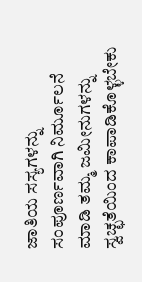ಜಾತಿಯ ಸಸ್ಯಗಳನ್ನು ಸಂಪೂರ್ಣವಾಗಿ ನಿರ್ಮೂಲನೆ ಮಾಡಿ ತಮ್ಮ ಜಮೀನುಗಳನ್ನು ಸ್ವಚ್ಛತೆಯಿಂದ ಕಾಪಾಡಿಕೊಳ್ಳಬೇಕು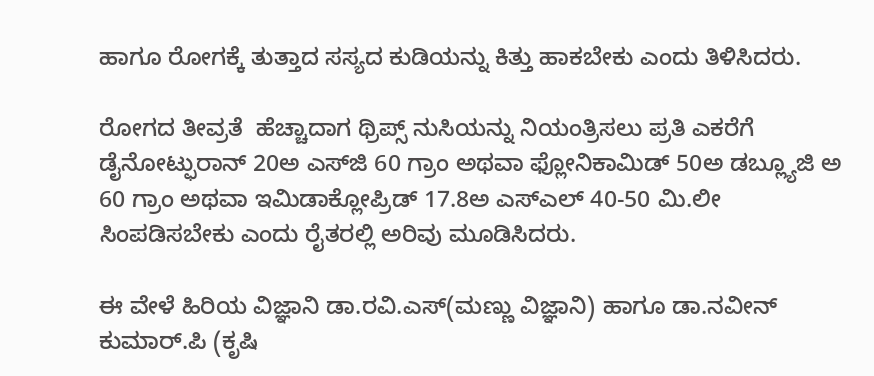ಹಾಗೂ ರೋಗಕ್ಕೆ ತುತ್ತಾದ ಸಸ್ಯದ ಕುಡಿಯನ್ನು ಕಿತ್ತು ಹಾಕಬೇಕು ಎಂದು ತಿಳಿಸಿದರು.

ರೋಗದ ತೀವ್ರತೆ  ಹೆಚ್ಚಾದಾಗ ಥ್ರಿಪ್ಸ್‌ ನುಸಿಯನ್ನು ನಿಯಂತ್ರಿಸಲು ಪ್ರತಿ ಎಕರೆಗೆ ಡೈನೋಟ್ಫುರಾನ್ 20ಅ ಎಸ್‌ಜಿ 60 ಗ್ರಾಂ ಅಥವಾ ಫ್ಲೋನಿಕಾಮಿಡ್ 50ಅ ಡಬ್ಲ್ಯೂಜಿ ಅ 60 ಗ್ರಾಂ ಅಥವಾ ಇಮಿಡಾಕ್ಲೋಪ್ರಿಡ್ 17.8ಅ ಎಸ್‌ಎಲ್ 40-50 ಮಿ.ಲೀ ಸಿಂಪಡಿಸಬೇಕು ಎಂದು ರೈತರಲ್ಲಿ ಅರಿವು ಮೂಡಿಸಿದರು.

ಈ ವೇಳೆ ಹಿರಿಯ ವಿಜ್ಞಾನಿ ಡಾ.ರವಿ.ಎಸ್(ಮಣ್ಣು ವಿಜ್ಞಾನಿ) ಹಾಗೂ ಡಾ.ನವೀನ್ ಕುಮಾರ್‌.ಪಿ (ಕೃಷಿ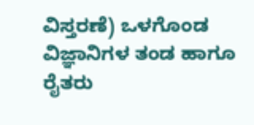ವಿಸ್ತರಣೆ) ಒಳಗೊಂಡ ವಿಜ್ಞಾನಿಗಳ ತಂಡ ಹಾಗೂ ರೈತರು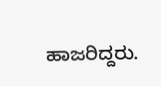ಹಾಜರಿದ್ದರು.